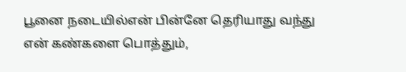பூனை நடையில்என் பின்னே தெரியாது வந்து
என் கண்களை பொத்தும்,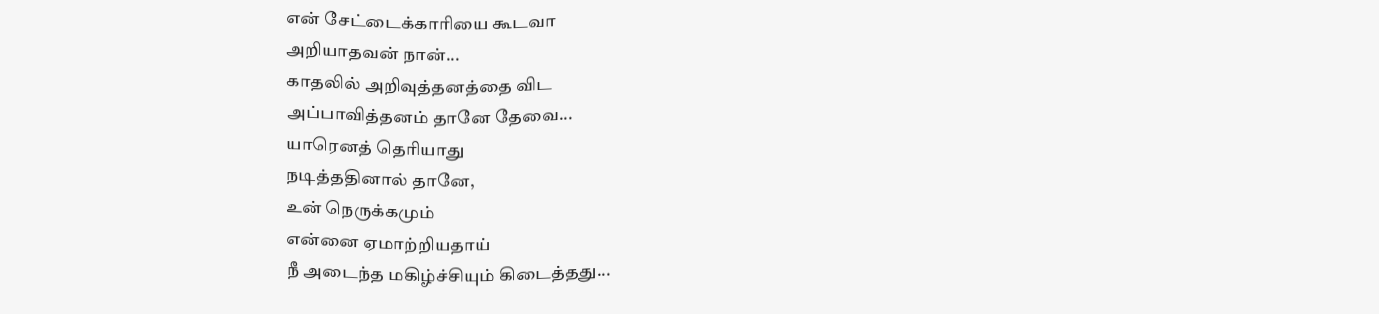என் சேட்டைக்காரியை கூடவா
அறியாதவன் நான்...
காதலில் அறிவுத்தனத்தை விட
அப்பாவித்தனம் தானே தேவை...
யாரெனத் தெரியாது
நடித்ததினால் தானே,
உன் நெருக்கமும்
என்னை ஏமாற்றியதாய்
நீ அடைந்த மகிழ்ச்சியும் கிடைத்தது...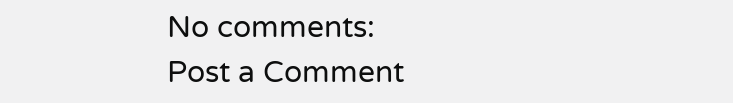No comments:
Post a Comment